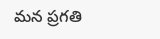మన ప్రగతి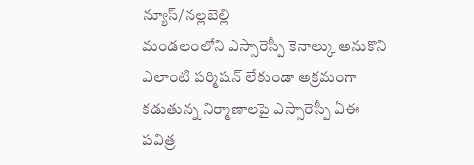న్యూస్/నల్లబెల్లి
మండలంలోని ఎస్సారెస్పీ కెనాల్కు అనుకొని ఎలాంటి పర్మిషన్ లేకుండా అక్రమంగా కడుతున్న నిర్మాణాలపై ఎస్సారెస్పీ ఏఈ పవిత్ర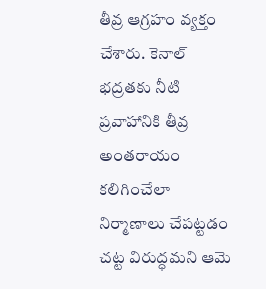తీవ్ర ఆగ్రహం వ్యక్తం చేశారు. కెనాల్ భద్రతకు నీటి ప్రవాహానికి తీవ్ర అంతరాయం కలిగించేలా నిర్మాణాలు చేపట్టడం చట్ట విరుద్ధమని ఆమె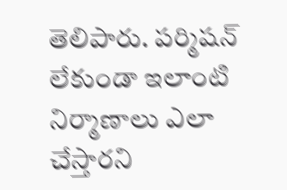తెలిపారు. పర్మిషన్ లేకుండా ఇలాంటి నిర్మాణాలు ఎలా చేస్తారని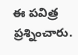ఈ పవిత్ర ప్రశ్నించారు.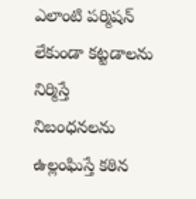ఎలాంటి పర్మిషన్ లేకుండా కట్టడాలను నిర్మిస్తే నిబంధనలను ఉల్లంఘిస్తే కఠిన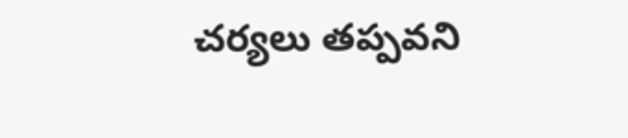చర్యలు తప్పవని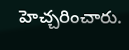హెచ్చరించారు.